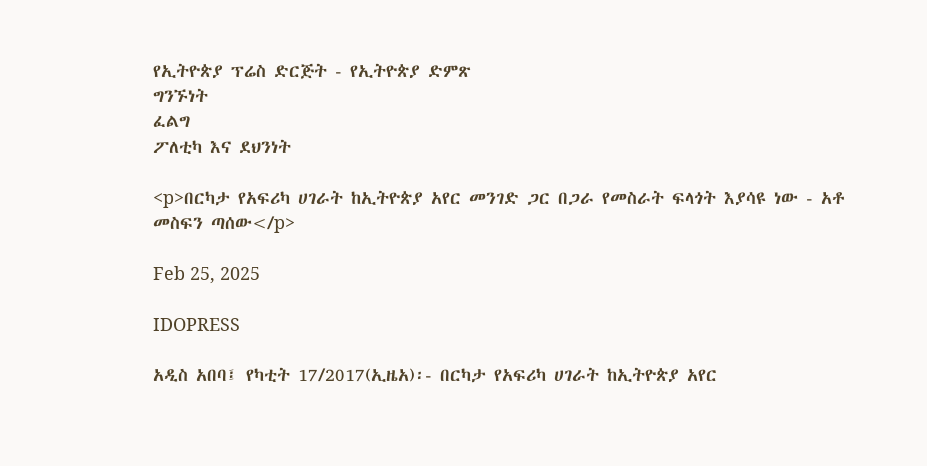የኢትዮጵያ ፕሬስ ድርጅት - የኢትዮጵያ ድምጽ
ግንኙነት
ፈልግ
ፖለቲካ እና ደህንነት

<p>በርካታ የአፍሪካ ሀገራት ከኢትዮጵያ አየር መንገድ ጋር በጋራ የመስራት ፍላጎት እያሳዩ ነው - አቶ መስፍን ጣሰው</p>

Feb 25, 2025

IDOPRESS

አዲስ አበባ፤ የካቲት 17/2017(ኢዜአ)፡- በርካታ የአፍሪካ ሀገራት ከኢትዮጵያ አየር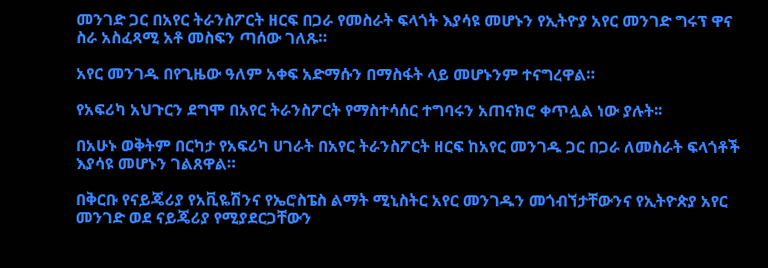መንገድ ጋር በአየር ትራንስፖርት ዘርፍ በጋራ የመስራት ፍላጎት እያሳዩ መሆኑን የኢትዮያ አየር መንገድ ግሩፕ ዋና ስራ አስፈጻሚ አቶ መስፍን ጣሰው ገለጹ።

አየር መንገዱ በየጊዜው ዓለም አቀፍ አድማሱን በማስፋት ላይ መሆኑንም ተናግረዋል።

የአፍሪካ አህጉርን ደግሞ በአየር ትራንስፖርት የማስተሳሰር ተግባሩን አጠናክሮ ቀጥሏል ነው ያሉት፡፡

በአሁኑ ወቅትም በርካታ የአፍሪካ ሀገራት በአየር ትራንስፖርት ዘርፍ ከአየር መንገዱ ጋር በጋራ ለመስራት ፍላጎቶች እያሳዩ መሆኑን ገልጸዋል።

በቅርቡ የናይጄሪያ የአቪዬሽንና የኤሮስፔስ ልማት ሚኒስትር አየር መንገዱን መጎብኘታቸውንና የኢትዮጵያ አየር መንገድ ወደ ናይጄሪያ የሚያደርጋቸውን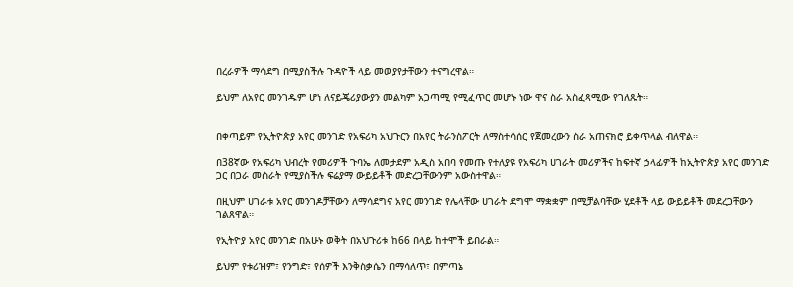በረራዎች ማሳደግ በሚያስችሉ ጉዳዮች ላይ መወያየታቸውን ተናግረዋል።

ይህም ለአየር መንገዱም ሆነ ለናይጄሪያውያን መልካም አጋጣሚ የሚፈጥር መሆኑ ነው ዋና ስራ አስፈጻሚው የገለጹት።


በቀጣይም የኢትዮጵያ አየር መንገድ የአፍሪካ አህጉርን በአየር ትራንስፖርት ለማስተሳሰር የጀመረውን ስራ አጠናክሮ ይቀጥላል ብለዋል።

በ38ኛው የአፍሪካ ህብረት የመሪዎች ጉባኤ ለመታደም አዲስ አበባ የመጡ የተለያዩ የአፍሪካ ሀገራት መሪዎችና ከፍተኛ ኃላፊዎች ከኢትዮጵያ አየር መንገድ ጋር በጋራ መስራት የሚያስችሉ ፍሬያማ ውይይቶች መድረጋቸውንም አውስተዋል።

በዚህም ሀገራቱ አየር መንገዶቻቸውን ለማሳደግና አየር መንገድ የሌላቸው ሀገራት ደግሞ ማቋቋም በሚቻልባቸው ሂደቶች ላይ ውይይቶች መደረጋቸውን ገልጸዋል።

የኢትዮያ አየር መንገድ በአሁኑ ወቅት በአህጉሪቱ ከ66 በላይ ከተሞች ይበራል።

ይህም የቱሪዝም፣ የንግድ፣ የሰዎች እንቅስቃሴን በማሳለጥ፣ በምጣኔ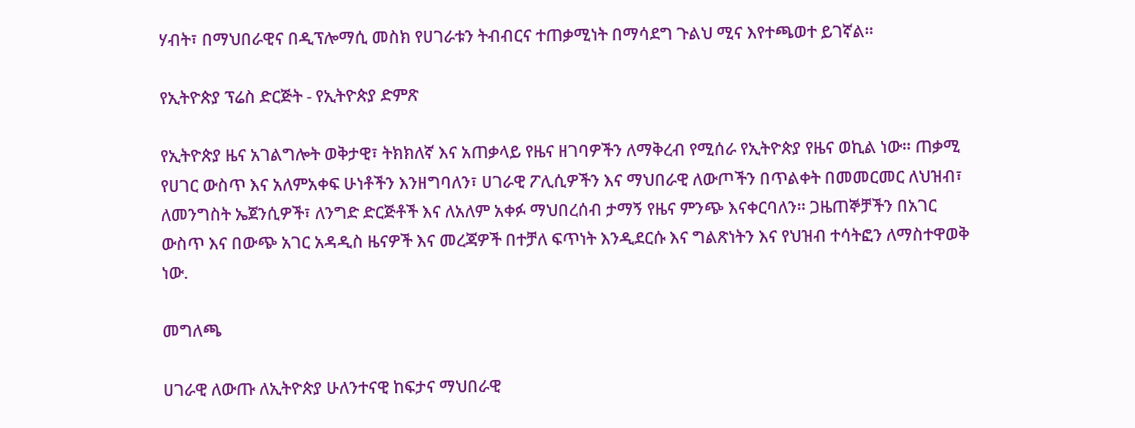ሃብት፣ በማህበራዊና በዲፕሎማሲ መስክ የሀገራቱን ትብብርና ተጠቃሚነት በማሳደግ ጉልህ ሚና እየተጫወተ ይገኛል።

የኢትዮጵያ ፕሬስ ድርጅት - የኢትዮጵያ ድምጽ

የኢትዮጵያ ዜና አገልግሎት ወቅታዊ፣ ትክክለኛ እና አጠቃላይ የዜና ዘገባዎችን ለማቅረብ የሚሰራ የኢትዮጵያ የዜና ወኪል ነው። ጠቃሚ የሀገር ውስጥ እና አለምአቀፍ ሁነቶችን እንዘግባለን፣ ሀገራዊ ፖሊሲዎችን እና ማህበራዊ ለውጦችን በጥልቀት በመመርመር ለህዝብ፣ ለመንግስት ኤጀንሲዎች፣ ለንግድ ድርጅቶች እና ለአለም አቀፉ ማህበረሰብ ታማኝ የዜና ምንጭ እናቀርባለን። ጋዜጠኞቻችን በአገር ውስጥ እና በውጭ አገር አዳዲስ ዜናዎች እና መረጃዎች በተቻለ ፍጥነት እንዲደርሱ እና ግልጽነትን እና የህዝብ ተሳትፎን ለማስተዋወቅ ነው.

መግለጫ

ሀገራዊ ለውጡ ለኢትዮጵያ ሁለንተናዊ ከፍታና ማህበራዊ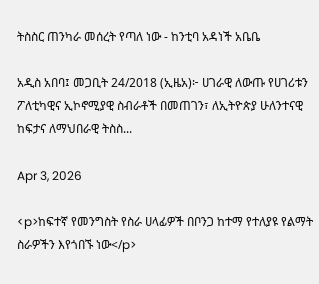ትስስር ጠንካራ መሰረት የጣለ ነው - ከንቲባ አዳነች አቤቤ

አዲስ አበባ፤ መጋቢት 24/2018 (ኢዜአ)፦ ሀገራዊ ለውጡ የሀገሪቱን ፖለቲካዊና ኢኮኖሚያዊ ስብራቶች በመጠገን፣ ለኢትዮጵያ ሁለንተናዊ ከፍታና ለማህበራዊ ትስስ...

Apr 3, 2026

<p>ከፍተኛ የመንግስት የስራ ሀላፊዎች በቦንጋ ከተማ የተለያዩ የልማት ስራዎችን እየጎበኙ ነው</p>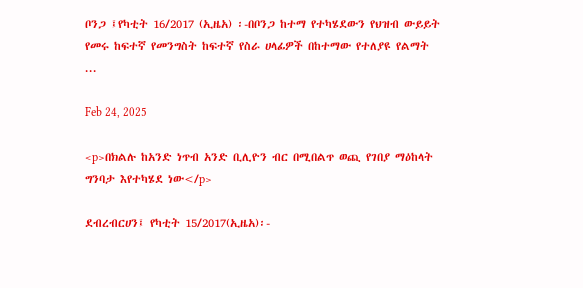ቦንጋ ፤የካቲት 16/2017 (ኢዜአ) ፡-በቦንጋ ከተማ የተካሄደውን የህዝብ ውይይት የመሩ ከፍተኛ የመንግስት ከፍተኛ የስራ ሀላፊዎች በከተማው የተለያዩ የልማት ...

Feb 24, 2025

<p>በክልሉ ከአንድ ነጥብ አንድ ቢሊዮን ብር በሚበልጥ ወጪ የገበያ ማዕከላት ግንባታ እየተካሄደ ነው</p>

ደብረብርሀን፤ የካቲት 15/2017(ኢዜአ)፡-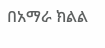በአማራ ክልል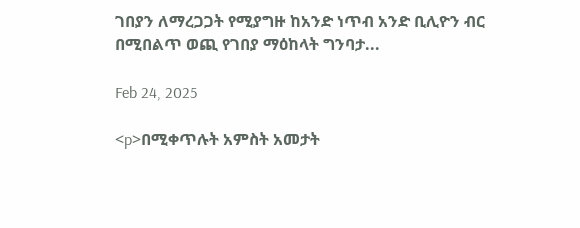ገበያን ለማረጋጋት የሚያግዙ ከአንድ ነጥብ አንድ ቢሊዮን ብር በሚበልጥ ወጪ የገበያ ማዕከላት ግንባታ...

Feb 24, 2025

<p>በሚቀጥሉት አምስት አመታት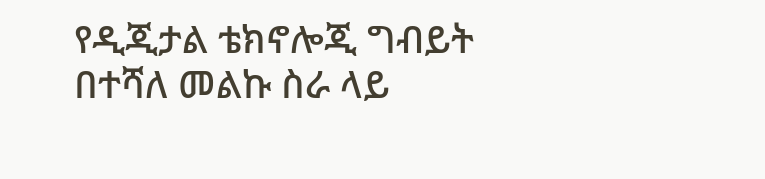የዲጂታል ቴክኖሎጂ ግብይት በተሻለ መልኩ ስራ ላይ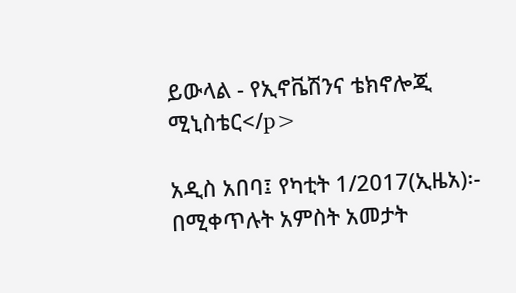ይውላል - የኢኖቬሽንና ቴክኖሎጂ ሚኒስቴር</p>

አዲስ አበባ፤ የካቲት 1/2017(ኢዜአ)፡- በሚቀጥሉት አምስት አመታት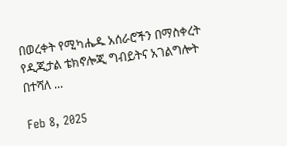በወረቀት የሚካሔዱ አሰራሮችን በማስቀረት የዲጂታል ቴክኖሎጂ ግብይትና አገልግሎት በተሻለ ...

Feb 8, 2025